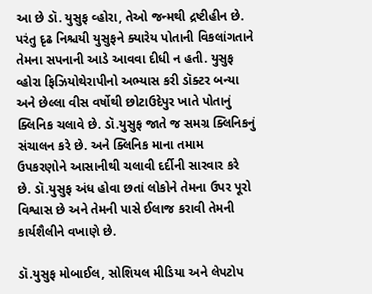આ છે ડૉ. યુસુફ વ્હોરા, તેઓ જન્મથી દ્રષ્ટીહીન છે. પરંતુ દૃઢ નિશ્ચયી યુસુફને ક્યારેય પોતાની વિકલાંગતાને તેમના સપનાની આડે આવવા દીધી ન હતી. યુસુફ વ્હોરા ફિઝિયોથેરાપીનો અભ્યાસ કરી ડૉક્ટર બન્યા અને છેલ્લા વીસ વર્ષોથી છોટાઉદેપુર ખાતે પોતાનું ક્લિનિક ચલાવે છે. ડૉ.યુસુફ જાતે જ સમગ્ર ક્લિનિકનું સંચાલન કરે છે. અને ક્લિનિક માના તમામ ઉપકરણોને આસાનીથી ચલાવી દર્દીની સારવાર કરે છે. ડૉ.યુસુફ અંધ હોવા છતાં લોકોને તેમના ઉપર પૂરો વિશ્વાસ છે અને તેમની પાસે ઈલાજ કરાવી તેમની કાર્યશૈલીને વખાણે છે.

ડૉ.યુસુફ મોબાઈલ, સોશિયલ મીડિયા અને લેપટોપ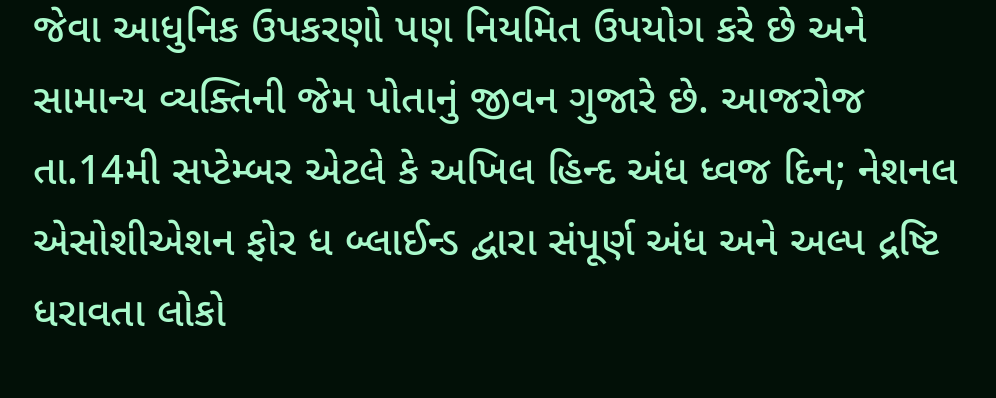જેવા આધુનિક ઉપકરણો પણ નિયમિત ઉપયોગ કરે છે અને સામાન્ય વ્યક્તિની જેમ પોતાનું જીવન ગુજારે છે. આજરોજ તા.14મી સપ્ટેમ્બર એટલે કે અખિલ હિન્દ અંધ ધ્વજ દિન; નેશનલ એસોશીએશન ફોર ધ બ્લાઈન્ડ દ્વારા સંપૂર્ણ અંધ અને અલ્પ દ્રષ્ટિ ધરાવતા લોકો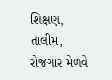શિક્ષણ, તાલીમ, રોજગાર મેળવે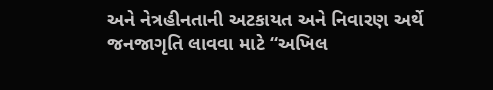અને નેત્રહીનતાની અટકાયત અને નિવારણ અર્થે જનજાગૃતિ લાવવા માટે “અખિલ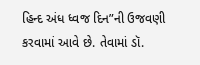હિન્દ અંધ ધ્વજ દિન”ની ઉજવણી કરવામાં આવે છે. તેવામાં ડૉ.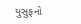યુસુફનો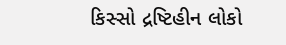કિસ્સો દ્રષ્ટિહીન લોકો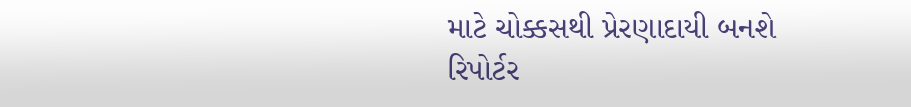માટે ચોક્કસથી પ્રેરણાદાયી બનશે
રિપોર્ટર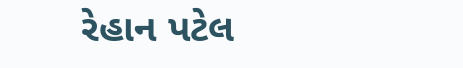રેહાન પટેલ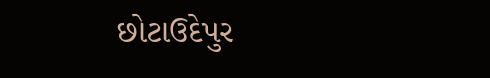છોટાઉદેપુર